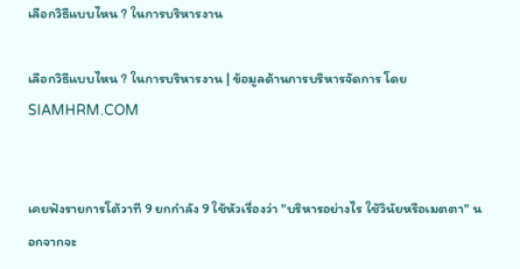เลือกวิธีแบบไหน ? ในการบริหารงาน

เลือกวิธีแบบไหน ? ในการบริหารงาน | ข้อมูลด้านการบริหารจัดการ โดย SIAMHRM.COM


เคยฟังรายการโต้วาที 9 ยกกำลัง 9 ใช้หัวเรื่องว่า "บริหารอย่างไร ใช้วินัยหรือเมตตา" นอกจากจะ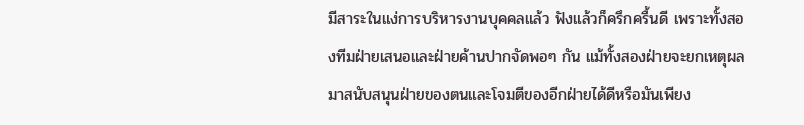มีสาระในแง่การบริหารงานบุคคลแล้ว ฟังแล้วก็ครึกครื้นดี เพราะทั้งสองทีมฝ่ายเสนอและฝ่ายค้านปากจัดพอๆ กัน แม้ทั้งสองฝ่ายจะยกเหตุผลมาสนับสนุนฝ่ายของตนและโจมตีของอีกฝ่ายได้ดีหรือมันเพียง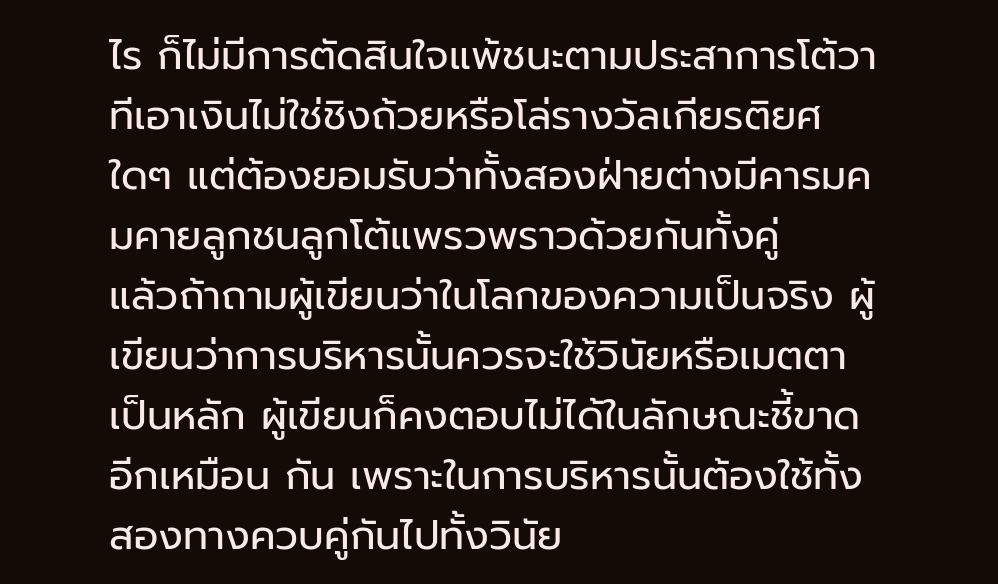ไร ก็ไม่มีการตัดสินใจแพ้ชนะตามประสาการโต้วาทีเอาเงินไม่ใช่ชิงถ้วยหรือโล่รางวัลเกียรติยศใดๆ แต่ต้องยอมรับว่าทั้งสองฝ่ายต่างมีคารมคมคายลูกชนลูกโต้แพรวพราวด้วยกันทั้งคู่
แล้วถ้าถามผู้เขียนว่าในโลกของความเป็นจริง ผู้เขียนว่าการบริหารนั้นควรจะใช้วินัยหรือเมตตาเป็นหลัก ผู้เขียนก็คงตอบไม่ได้ในลักษณะชี้ขาดอีกเหมือน กัน เพราะในการบริหารนั้นต้องใช้ทั้งสองทางควบคู่กันไปทั้งวินัย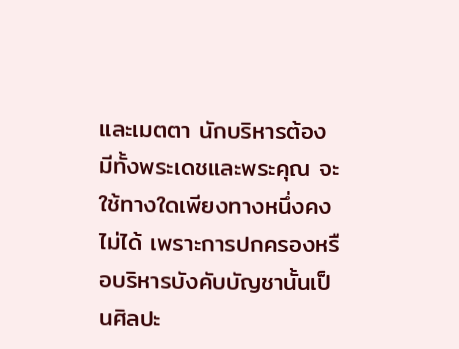และเมตตา นักบริหารต้องมีทั้งพระเดชและพระคุณ จะใช้ทางใดเพียงทางหนึ่งคงไม่ได้ เพราะการปกครองหรือบริหารบังคับบัญชานั้นเป็นศิลปะ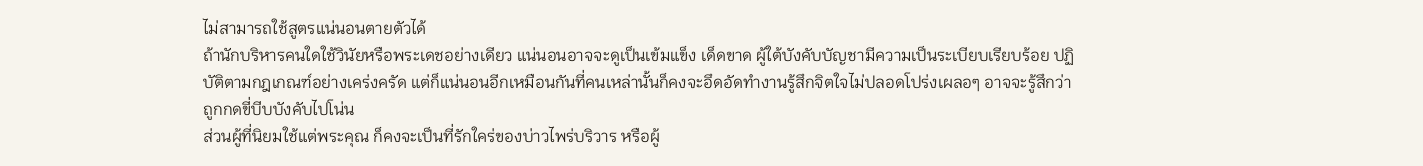ไม่สามารถใช้สูตรแน่นอนตายตัวได้
ถ้านักบริหารคนใดใช้วินัยหรือพระเดชอย่างเดียว แน่นอนอาจจะดูเป็นเข้มแข็ง เด็ดขาด ผู้ใต้บังคับบัญชามีความเป็นระเบียบเรียบร้อย ปฏิบัติตามกฎเกณฑ์อย่างเคร่งครัด แต่ก็แน่นอนอีกเหมือนกันที่คนเหล่านั้นก็คงจะอึดอัดทำงานรู้สึกจิตใจไม่ปลอดโปร่งเผลอๆ อาจจะรู้สึกว่าถูกกดขี่บีบบังคับไปโน่น
ส่วนผู้ที่นิยมใช้แต่พระคุณ ก็คงจะเป็นที่รักใคร่ของบ่าวไพร่บริวาร หรือผู้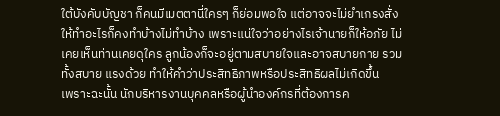ใต้บังคับบัญชา ก็คนมีเมตตานี่ใครๆ ก็ย่อมพอใจ แต่อาจจะไม่ยำเกรงสั่งให้ทำอะไรก็คงทำบ้างไม่ทำบ้าง เพราะแน่ใจว่าอย่างไรเจ้านายก็ให้อภัย ไม่เคยเห็นท่านเคยดุใคร ลูกน้องก็จะอยู่ตามสบายใจและอาจสบายกาย รวมทั้งสบาย แรงด้วย ทำให้คำว่าประสิทธิภาพหรือประสิทธิผลไม่เกิดขึ้น
เพราะฉะนั้น นักบริหารงานบุคคลหรือผู้นำองค์กรที่ต้องการค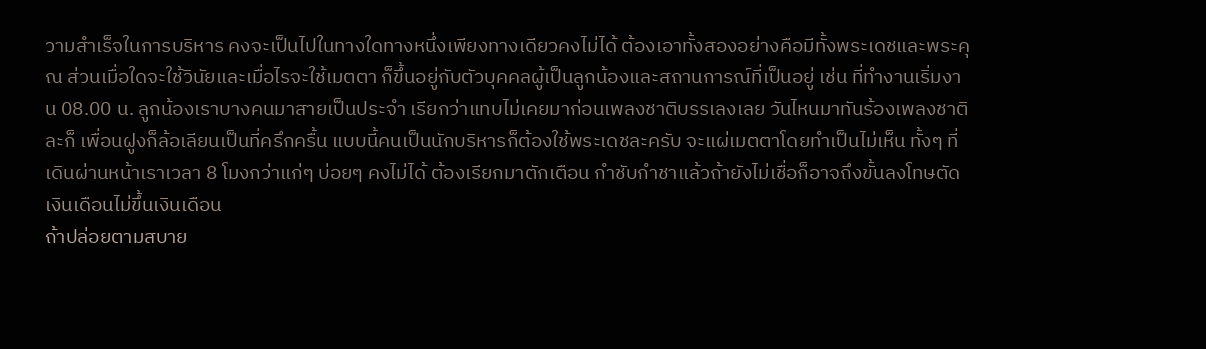วามสำเร็จในการบริหาร คงจะเป็นไปในทางใดทางหนึ่งเพียงทางเดียวคงไม่ได้ ต้องเอาทั้งสองอย่างคือมีทั้งพระเดชและพระคุณ ส่วนเมื่อใดจะใช้วินัยและเมื่อไรจะใช้เมตตา ก็ขึ้นอยู่กับตัวบุคคลผู้เป็นลูกน้องและสถานการณ์ที่เป็นอยู่ เช่น ที่ทำงานเริ่มงาน 08.00 น. ลูกน้องเราบางคนมาสายเป็นประจำ เรียกว่าแทบไม่เคยมาก่อนเพลงชาติบรรเลงเลย วันไหนมาทันร้องเพลงชาติละก็ เพื่อนฝูงก็ล้อเลียนเป็นที่ครึกครื้น แบบนี้คนเป็นนักบริหารก็ต้องใช้พระเดชละครับ จะแผ่เมตตาโดยทำเป็นไม่เห็น ทั้งๆ ที่เดินผ่านหน้าเราเวลา 8 โมงกว่าแก่ๆ บ่อยๆ คงไม่ได้ ต้องเรียกมาตักเตือน กำชับกำชาแล้วถ้ายังไม่เชื่อก็อาจถึงขั้นลงโทษตัดเงินเดือนไม่ขึ้นเงินเดือน
ถ้าปล่อยตามสบาย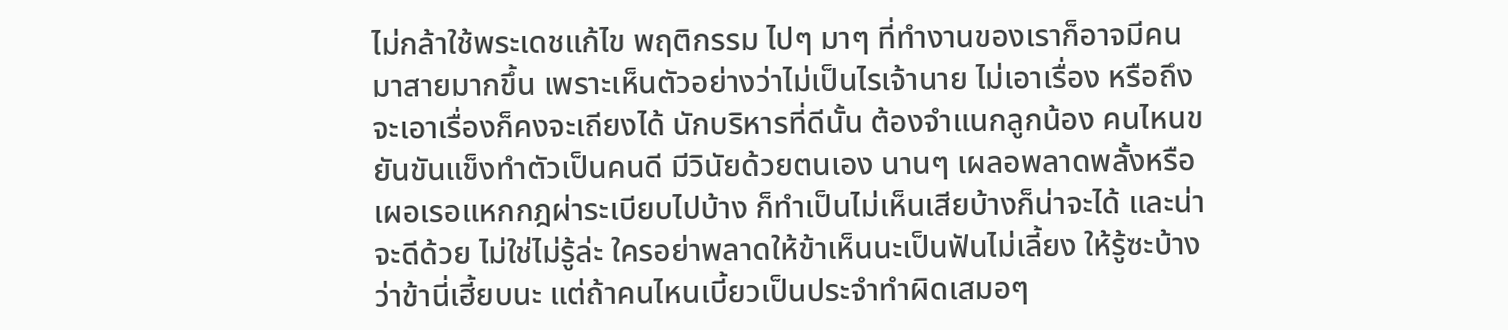ไม่กล้าใช้พระเดชแก้ไข พฤติกรรม ไปๆ มาๆ ที่ทำงานของเราก็อาจมีคนมาสายมากขึ้น เพราะเห็นตัวอย่างว่าไม่เป็นไรเจ้านาย ไม่เอาเรื่อง หรือถึงจะเอาเรื่องก็คงจะเถียงได้ นักบริหารที่ดีนั้น ต้องจำแนกลูกน้อง คนไหนขยันขันแข็งทำตัวเป็นคนดี มีวินัยด้วยตนเอง นานๆ เผลอพลาดพลั้งหรือเผอเรอแหกกฎผ่าระเบียบไปบ้าง ก็ทำเป็นไม่เห็นเสียบ้างก็น่าจะได้ และน่าจะดีด้วย ไม่ใช่ไม่รู้ล่ะ ใครอย่าพลาดให้ข้าเห็นนะเป็นฟันไม่เลี้ยง ให้รู้ซะบ้างว่าข้านี่เฮี้ยบนะ แต่ถ้าคนไหนเบี้ยวเป็นประจำทำผิดเสมอๆ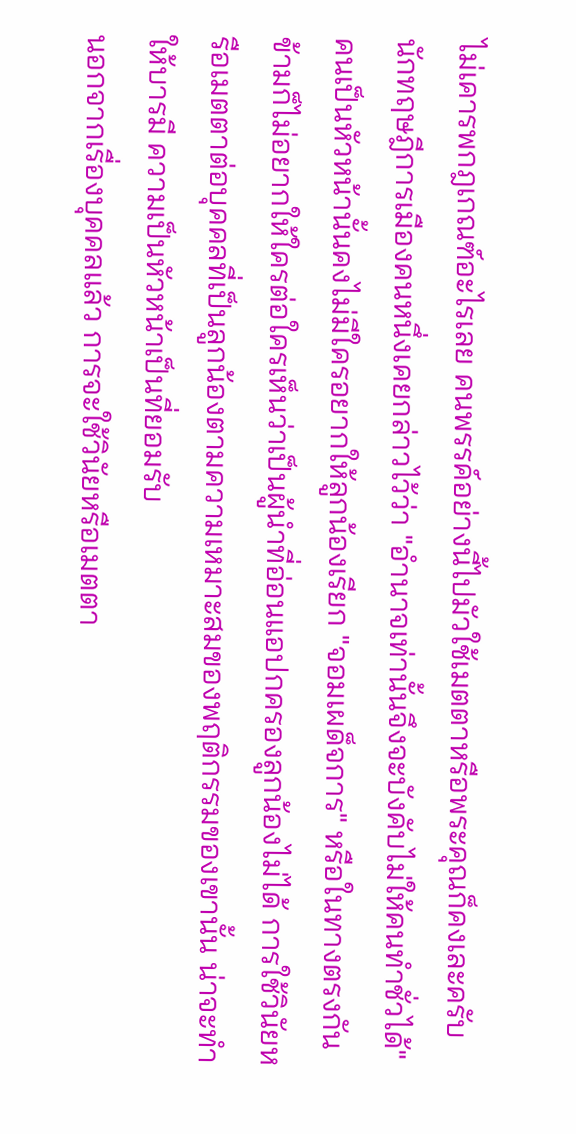ไม่เคารพกฎเกณฑ์อะไรเลย คนพรรค์อย่างนี้ไปมัวใช้เมตตาหรือพระคุณก็คงเละครับ
นักทฤษฎีการเมืองคนหนึ่งเคยกล่าวไว้ว่า "อำนาจเท่านั้นจึงจะบังคับไม่ให้คนทำชั่วได้" คนเป็นหัวหน้านั้นคงไม่มีใครอยากให้ลูกน้องเรียก "จอมเผด็จการ" หรือในทางตรงกันข้ามก็ไม่อยากให้ใครต่อใครเห็นว่าเป็นผู้นำที่อ่อนแอปกครองลูกน้องไม่ได้ การใช้วินัยหรือเมตตาต่อบุคคลที่เป็นลูกน้องตามความเหมาะสมของพฤติกรรมของเขานั้น น่าจะทำให้บารมี ความเป็นหัวหน้าเป็นที่ยอมรับ
นอกจากเรื่องบุคคลแล้ว การจะใช้วินัยหรือเมตตา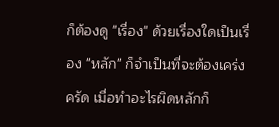ก็ต้องดู "เรื่อง" ด้วยเรื่องใดเป็นเรื่อง "หลัก" ก็จำเป็นที่จะต้องเคร่งครัด เมื่อทำอะไรผิดหลักก็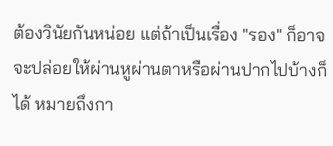ต้องวินัยกันหน่อย แต่ถ้าเป็นเรื่อง "รอง" ก็อาจจะปล่อยให้ผ่านหูผ่านตาหรือผ่านปากไปบ้างก็ได้ หมายถึงกา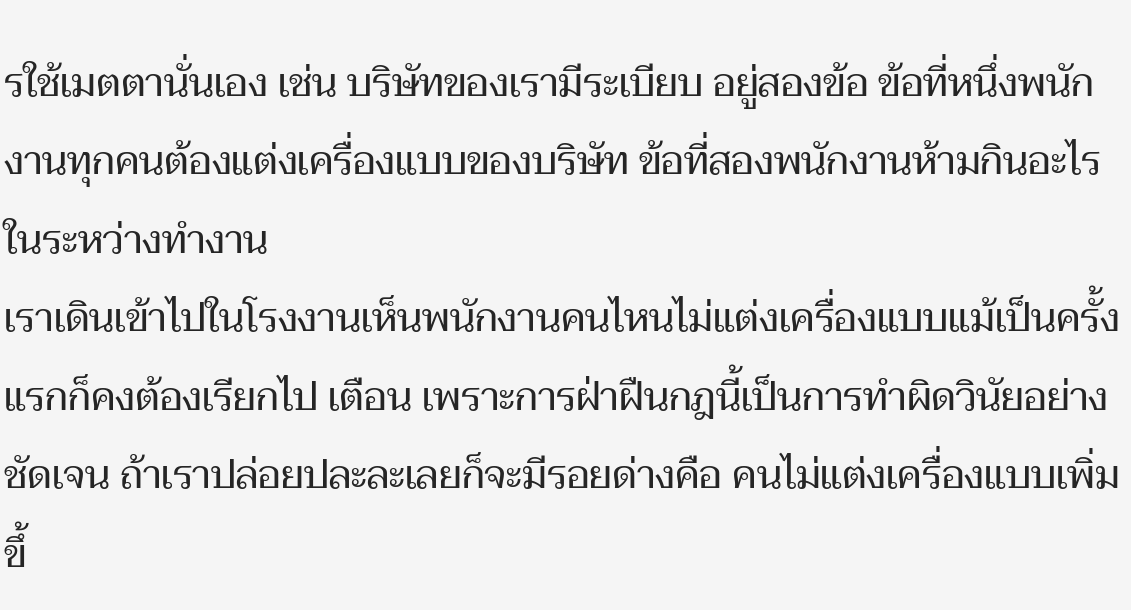รใช้เมตตานั่นเอง เช่น บริษัทของเรามีระเบียบ อยู่สองข้อ ข้อที่หนึ่งพนักงานทุกคนต้องแต่งเครื่องแบบของบริษัท ข้อที่สองพนักงานห้ามกินอะไรในระหว่างทำงาน
เราเดินเข้าไปในโรงงานเห็นพนักงานคนไหนไม่แต่งเครื่องแบบแม้เป็นครั้งแรกก็คงต้องเรียกไป เตือน เพราะการฝ่าฝืนกฎนี้เป็นการทำผิดวินัยอย่างชัดเจน ถ้าเราปล่อยปละละเลยก็จะมีรอยด่างคือ คนไม่แต่งเครื่องแบบเพิ่มขึ้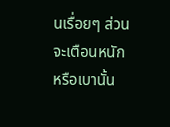นเรื่อยๆ ส่วนจะเตือนหนักหรือเบานั้น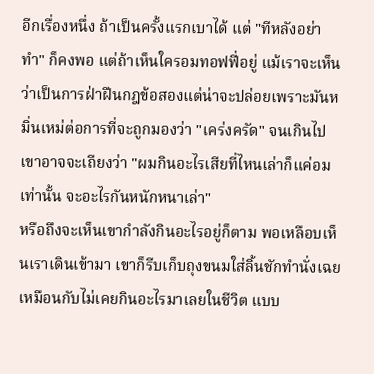อีกเรื่องหนึ่ง ถ้าเป็นครั้งแรกเบาได้ แต่ "ทีหลังอย่าทำ" ก็คงพอ แต่ถ้าเห็นใครอมทอฟฟี่อยู่ แม้เราจะเห็นว่าเป็นการฝ่าฝืนกฎข้อสองแต่น่าจะปล่อยเพราะมันหมิ่นเหม่ต่อการที่จะถูกมองว่า "เคร่งครัด" จนเกินไป เขาอาจจะเถียงว่า "ผมกินอะไรเสียที่ไหนเล่าก็แค่อมเท่านั้น จะอะไรกันหนักหนาเล่า"
หรือถึงจะเห็นเขากำลังกินอะไรอยู่ก็ตาม พอเหลือบเห็นเราเดินเข้ามา เขาก็รีบเก็บถุงขนมใส่ลิ้นชักทำนั่งเฉยเหมือนกับไม่เคยกินอะไรมาเลยในชีวิต แบบ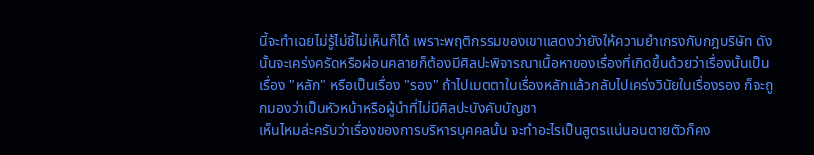นี้จะทำเฉยไม่รู้ไม่ชี้ไม่เห็นก็ได้ เพราะพฤติกรรมของเขาแสดงว่ายังให้ความยำเกรงกับกฎบริษัท ดังนั้นจะเคร่งครัดหรือผ่อนคลายก็ต้องมีศิลปะพิจารณาเนื้อหาของเรื่องที่เกิดขึ้นด้วยว่าเรื่องนั้นเป็นเรื่อง "หลัก" หรือเป็นเรื่อง "รอง" ถ้าไปเมตตาในเรื่องหลักแล้วกลับไปเคร่งวินัยในเรื่องรอง ก็จะถูกมองว่าเป็นหัวหน้าหรือผู้นำที่ไม่มีศิลปะบังคับบัญชา
เห็นไหมล่ะครับว่าเรื่องของการบริหารบุคคลนั้น จะทำอะไรเป็นสูตรแน่นอนตายตัวก็คง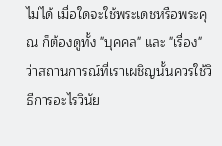ไม่ได้ เมื่อใดจะใช้พระเดชหรือพระคุณ ก็ต้องดูทั้ง "บุคคล" และ "เรื่อง" ว่าสถานการณ์ที่เราเผชิญนั้นควรใช้วิธีการอะไรวินัย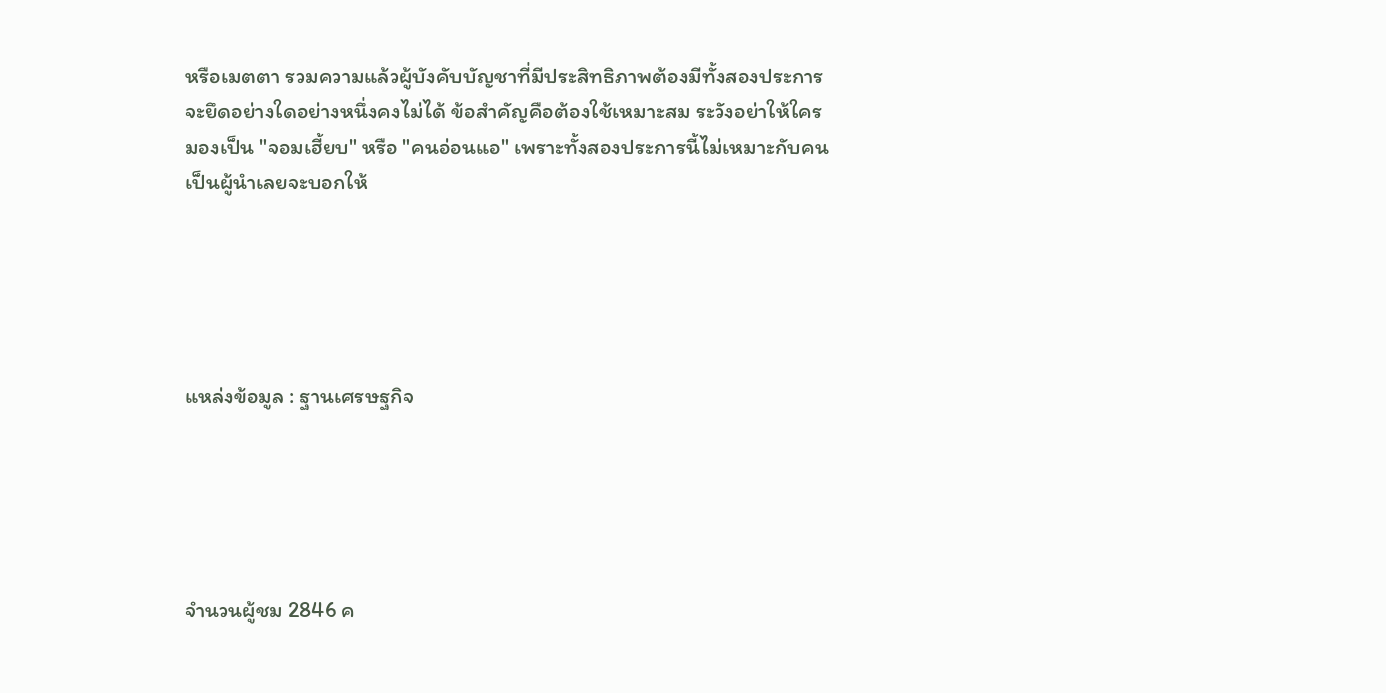หรือเมตตา รวมความแล้วผู้บังคับบัญชาที่มีประสิทธิภาพต้องมีทั้งสองประการ จะยึดอย่างใดอย่างหนึ่งคงไม่ได้ ข้อสำคัญคือต้องใช้เหมาะสม ระวังอย่าให้ใครมองเป็น "จอมเฮี้ยบ" หรือ "คนอ่อนแอ" เพราะทั้งสองประการนี้ไม่เหมาะกับคนเป็นผู้นำเลยจะบอกให้





แหล่งข้อมูล : ฐานเศรษฐกิจ





จำนวนผู้ชม 2846 ค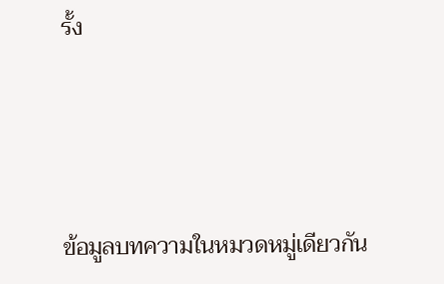รั้ง




ข้อมูลบทความในหมวดหมู่เดียวกัน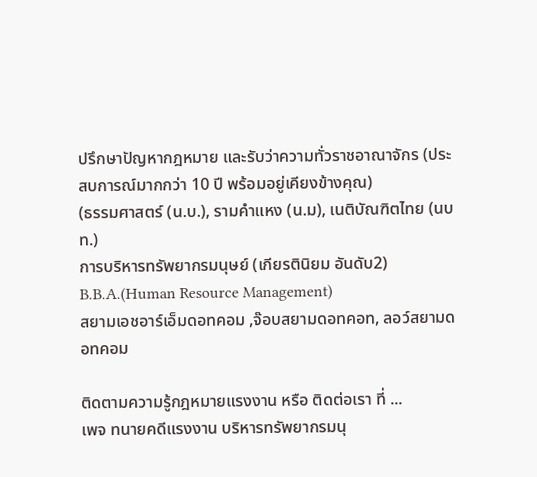ปรึกษาปัญหากฎหมาย และรับว่าความทั่วราชอาณาจักร (ประสบการณ์มากกว่า 10 ปี พร้อมอยู่เคียงข้างคุณ)
(ธรรมศาสตร์ (น.บ.), รามคำแหง (น.ม), เนติบัณฑิตไทย (นบท.)
การบริหารทรัพยากรมนุษย์ (เกียรตินิยม อันดับ2) B.B.A.(Human Resource Management)
สยามเอชอาร์เอ็มดอทคอม ,จ๊อบสยามดอทคอท, ลอว์สยามดอทคอม

ติดตามความรู้กฎหมายแรงงาน หรือ ติดต่อเรา ที่ ...
เพจ ทนายคดีแรงงาน บริหารทรัพยากรมนุ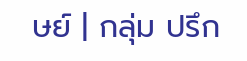ษย์ | กลุ่ม ปรึก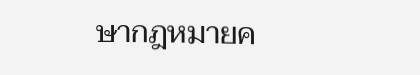ษากฎหมายค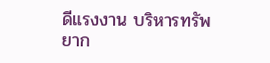ดีแรงงาน บริหารทรัพยาก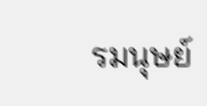รมนุษย์